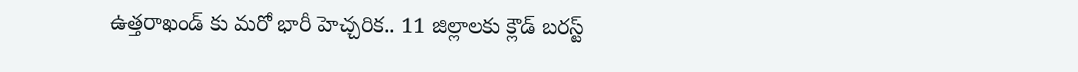ఉత్తరాఖండ్ కు మరో భారీ హెచ్చరిక.. 11 జిల్లాలకు క్లౌడ్ బరస్ట్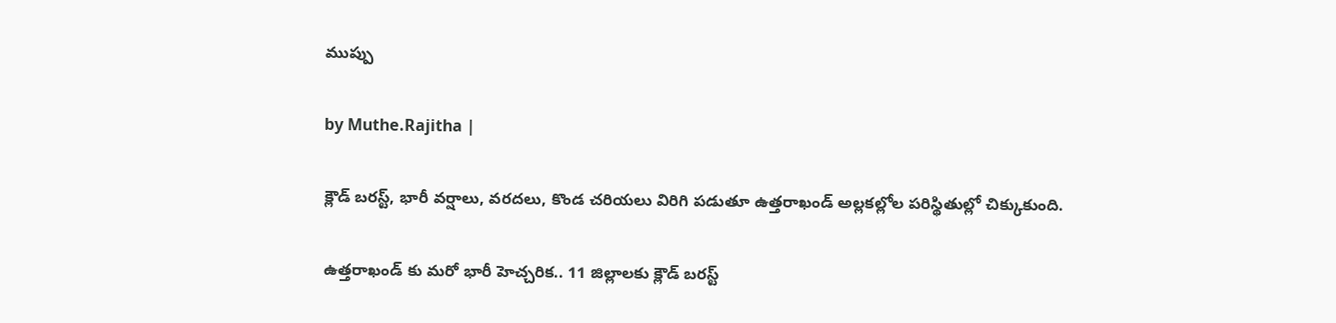ముప్పు

by Muthe.Rajitha |

క్లౌడ్ బరస్ట్, భారీ వర్షాలు, వరదలు, కొండ చరియలు విరిగి పడుతూ ఉత్తరాఖండ్ అల్లకల్లోల పరిస్థితుల్లో చిక్కుకుంది.

ఉత్తరాఖండ్ కు మరో భారీ హెచ్చరిక.. 11 జిల్లాలకు క్లౌడ్ బరస్ట్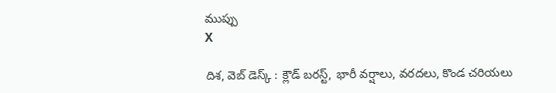ముప్పు
X

దిశ, వెబ్ డెస్క్ : క్లౌడ్ బరస్ట్, భారీ వర్షాలు, వరదలు, కొండ చరియలు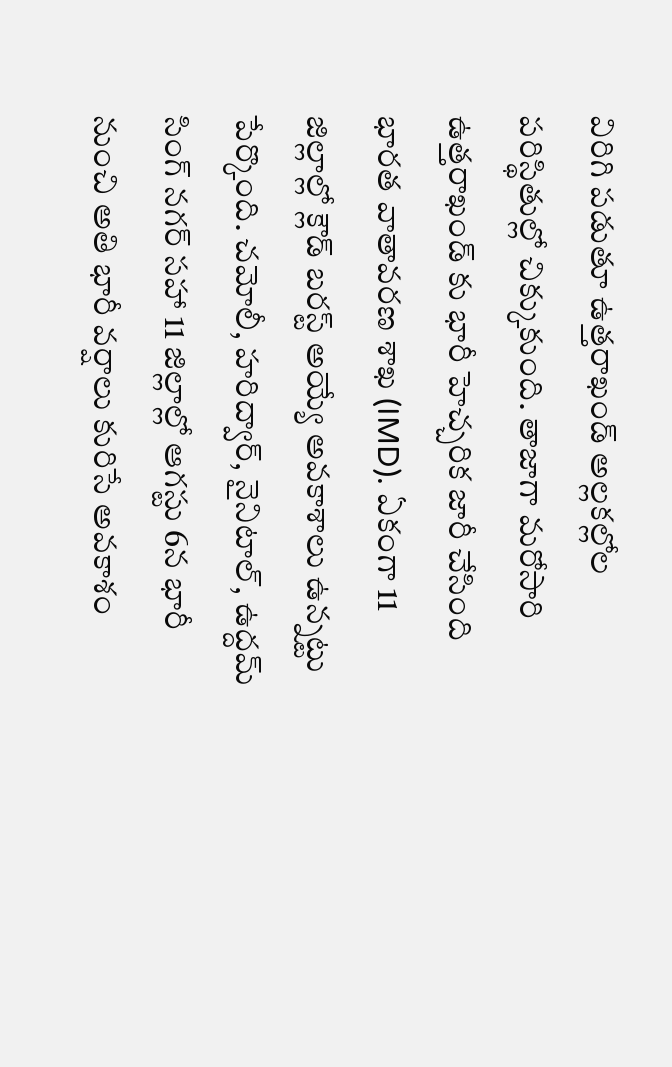విరిగి పడుతూ ఉత్తరాఖండ్ అల్లకల్లోల పరిస్థితుల్లో చిక్కుకుంది. తాజాగా మరోసారి ఉత్తరాఖండ్ కు భారీ హెచ్చరిక జారీ చేసింది భారత వాతావరణ శాఖ (IMD). ఏకంగా 11 జిల్లాల్లో క్లౌడ్ బరస్ట్ అయ్యే అవకాశాలు ఉన్నట్టు పేర్కొంది. చమోలీ, హరిద్వార్, నైనిటాల్, ఉద్దమ్ సింగ్ నగర్ సహా 11 జిల్లాల్లో ఆగస్టు 6న భారీ నుంచి అతి భారీ వర్షాలు కురిసే అవకాశం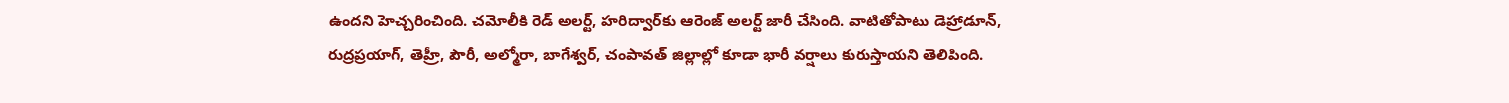ఉందని హెచ్చరించింది. చమోలీకి రెడ్ అలర్ట్, హరిద్వార్‌కు ఆరెంజ్ అలర్ట్ జారీ చేసింది. వాటితోపాటు డెహ్రాడూన్, రుద్రప్రయాగ్, తెహ్రీ, పౌరీ, అల్మోరా, బాగేశ్వర్, చంపావత్ జిల్లాల్లో కూడా భారీ వర్షాలు కురుస్తాయని తెలిపింది.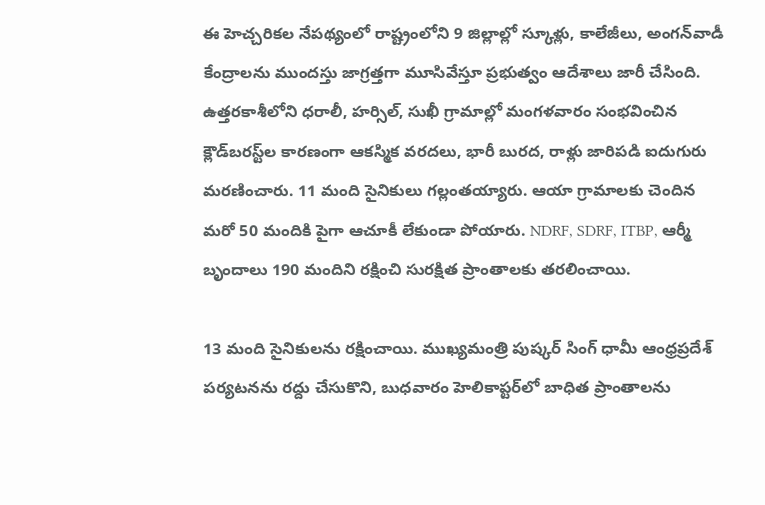ఈ హెచ్చరికల నేపథ్యంలో రాష్ట్రంలోని 9 జిల్లాల్లో స్కూళ్లు, కాలేజీలు, అంగన్‌వాడీ కేంద్రాలను ముందస్తు జాగ్రత్తగా మూసివేస్తూ ప్రభుత్వం ఆదేశాలు జారీ చేసింది. ఉత్తరకాశీలోని ధరాలీ, హర్సిల్, సుఖీ గ్రామాల్లో మంగళవారం సంభవించిన క్లౌడ్‌బరస్ట్‌ల కారణంగా ఆకస్మిక వరదలు, భారీ బురద, రాళ్లు జారిపడి ఐదుగురు మరణించారు. 11 మంది సైనికులు గల్లంతయ్యారు. ఆయా గ్రామాలకు చెందిన మరో 50 మందికి పైగా ఆచూకీ లేకుండా పోయారు. NDRF, SDRF, ITBP, ఆర్మీ బృందాలు 190 మందిని రక్షించి సురక్షిత ప్రాంతాలకు తరలించాయి.

13 మంది సైనికులను రక్షించాయి. ముఖ్యమంత్రి పుష్కర్ సింగ్ ధామీ ఆంధ్రప్రదేశ్ పర్యటనను రద్దు చేసుకొని, బుధవారం హెలికాప్టర్‌లో బాధిత ప్రాంతాలను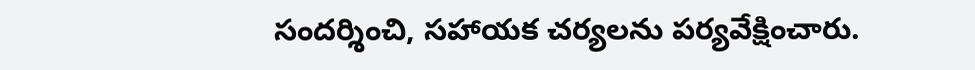సందర్శించి, సహాయక చర్యలను పర్యవేక్షించారు.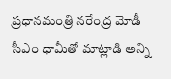ప్రధానమంత్రి నరేంద్ర మోడీ సీఎం ధామీతో మాట్లాడి అన్ని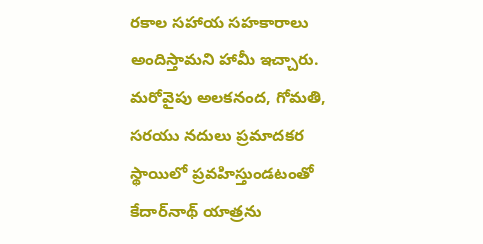రకాల సహాయ సహకారాలు అందిస్తామని హామీ ఇచ్చారు. మరోవైపు అలకనంద, గోమతి, సరయు నదులు ప్రమాదకర స్థాయిలో ప్రవహిస్తుండటంతో కేదార్‌నాథ్ యాత్రను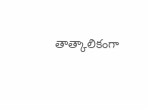తాత్కాలికంగా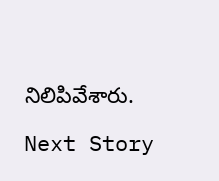నిలిపివేశారు.

Next Story